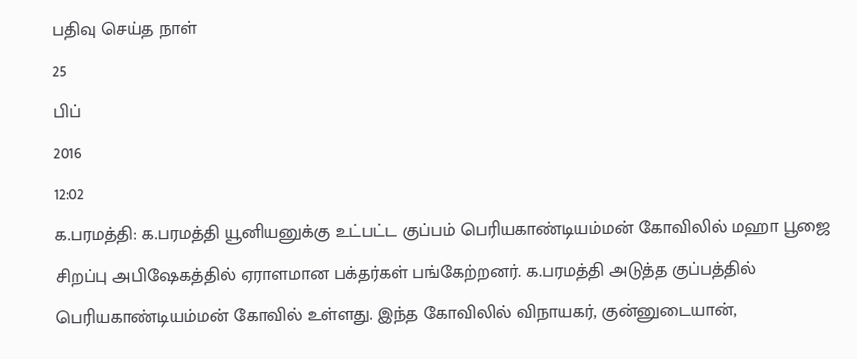பதிவு செய்த நாள்
25
பிப்
2016
12:02
க.பரமத்தி: க.பரமத்தி யூனியனுக்கு உட்பட்ட குப்பம் பெரியகாண்டியம்மன் கோவிலில் மஹா பூஜை சிறப்பு அபிஷேகத்தில் ஏராளமான பக்தர்கள் பங்கேற்றனர். க.பரமத்தி அடுத்த குப்பத்தில் பெரியகாண்டியம்மன் கோவில் உள்ளது. இந்த கோவிலில் விநாயகர், குன்னுடையான்,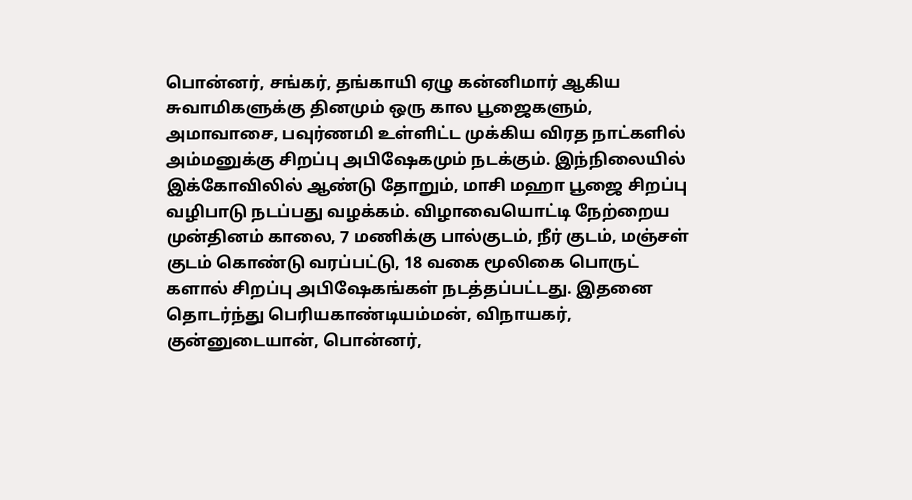பொன்னர், சங்கர், தங்காயி ஏழு கன்னிமார் ஆகிய சுவாமிகளுக்கு தினமும் ஒரு கால பூஜைகளும், அமாவாசை, பவுர்ணமி உள்ளிட்ட முக்கிய விரத நாட்களில் அம்மனுக்கு சிறப்பு அபிஷேகமும் நடக்கும். இந்நிலையில் இக்கோவிலில் ஆண்டு தோறும், மாசி மஹா பூஜை சிறப்பு வழிபாடு நடப்பது வழக்கம். விழாவையொட்டி நேற்றைய முன்தினம் காலை, 7 மணிக்கு பால்குடம், நீர் குடம், மஞ்சள் குடம் கொண்டு வரப்பட்டு, 18 வகை மூலிகை பொருட் களால் சிறப்பு அபிஷேகங்கள் நடத்தப்பட்டது. இதனை தொடர்ந்து பெரியகாண்டியம்மன், விநாயகர், குன்னுடையான், பொன்னர்,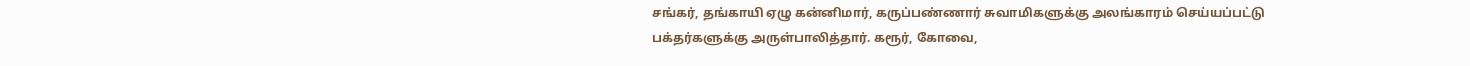சங்கர், தங்காயி ஏழு கன்னிமார், கருப்பண்ணார் சுவாமிகளுக்கு அலங்காரம் செய்யப்பட்டு பக்தர்களுக்கு அருள்பாலித்தார். கரூர், கோவை,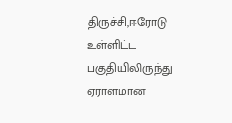திருச்சி,ஈரோடு உள்ளிட்ட பகுதியிலிருந்து ஏராளமான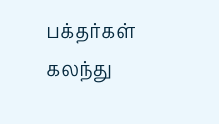பக்தர்கள் கலந்து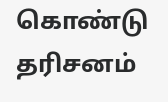கொண்டு தரிசனம்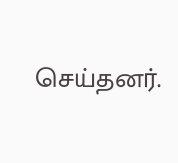செய்தனர்.